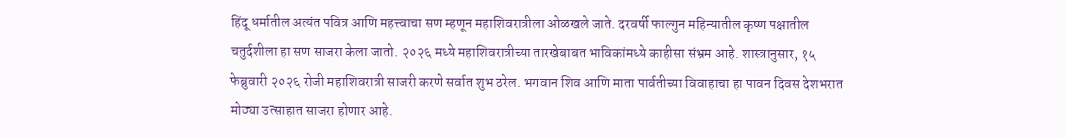हिंदू धर्मातील अत्यंत पवित्र आणि महत्त्वाचा सण म्हणून महाशिवरात्रीला ओळखले जाते. दरवर्षी फाल्गुन महिन्यातील कृष्ण पक्षातील चतुर्दशीला हा सण साजरा केला जातो. २०२६ मध्ये महाशिवरात्रीच्या तारखेबाबत भाविकांमध्ये काहीसा संभ्रम आहे. शास्त्रानुसार, १५ फेब्रुवारी २०२६ रोजी महाशिवरात्री साजरी करणे सर्वात शुभ ठरेल. भगवान शिव आणि माता पार्वतीच्या विवाहाचा हा पावन दिवस देशभरात मोठ्या उत्साहात साजरा होणार आहे.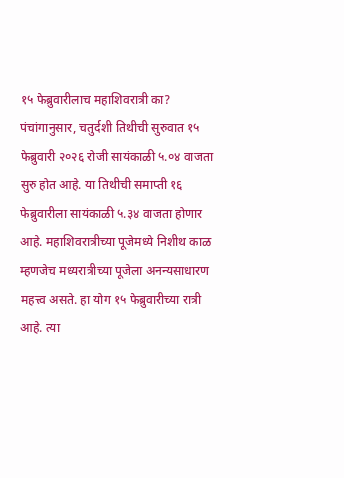१५ फेब्रुवारीलाच महाशिवरात्री का?
पंचांगानुसार, चतुर्दशी तिथीची सुरुवात १५ फेब्रुवारी २०२६ रोजी सायंकाळी ५.०४ वाजता सुरु होत आहे. या तिथीची समाप्ती १६ फेब्रुवारीला सायंकाळी ५.३४ वाजता होणार आहे. महाशिवरात्रीच्या पूजेमध्ये निशीथ काळ म्हणजेच मध्यरात्रीच्या पूजेला अनन्यसाधारण महत्त्व असते. हा योग १५ फेब्रुवारीच्या रात्री आहे. त्या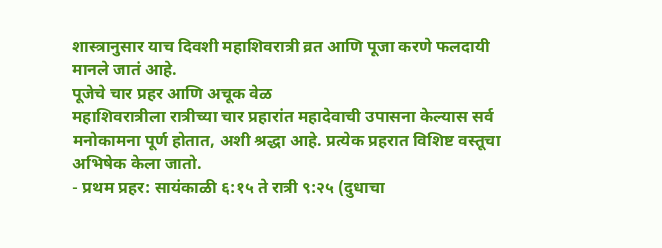शास्त्रानुसार याच दिवशी महाशिवरात्री व्रत आणि पूजा करणे फलदायी मानले जातं आहे.
पूजेचे चार प्रहर आणि अचूक वेळ
महाशिवरात्रीला रात्रीच्या चार प्रहारांत महादेवाची उपासना केल्यास सर्व मनोकामना पूर्ण होतात, अशी श्रद्धा आहे. प्रत्येक प्रहरात विशिष्ट वस्तूचा अभिषेक केला जातो.
- प्रथम प्रहर: सायंकाळी ६:१५ ते रात्री ९:२५ (दुधाचा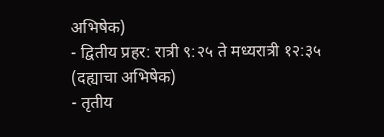अभिषेक)
- द्वितीय प्रहर: रात्री ९:२५ ते मध्यरात्री १२:३५ (दह्याचा अभिषेक)
- तृतीय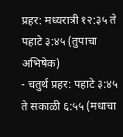प्रहर: मध्यरात्री १२:३५ ते पहाटे ३:४५ (तुपाचा अभिषेक)
- चतुर्थ प्रहर: पहाटे ३:४५ ते सकाळी ६:५५ (मधाचा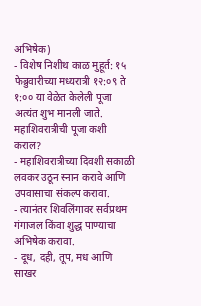अभिषेक)
- विशेष निशीथ काळ मुहूर्त: १५ फेब्रुवारीच्या मध्यरात्री १२:०९ ते १:०० या वेळेत केलेली पूजा अत्यंत शुभ मानली जाते.
महाशिवरात्रीची पूजा कशी कराल?
- महाशिवरात्रीच्या दिवशी सकाळी लवकर उठून स्नान करावे आणि उपवासाचा संकल्प करावा.
- त्यानंतर शिवलिंगावर सर्वप्रथम गंगाजल किंवा शुद्ध पाण्याचा अभिषेक करावा.
- दूध, दही, तूप, मध आणि साखर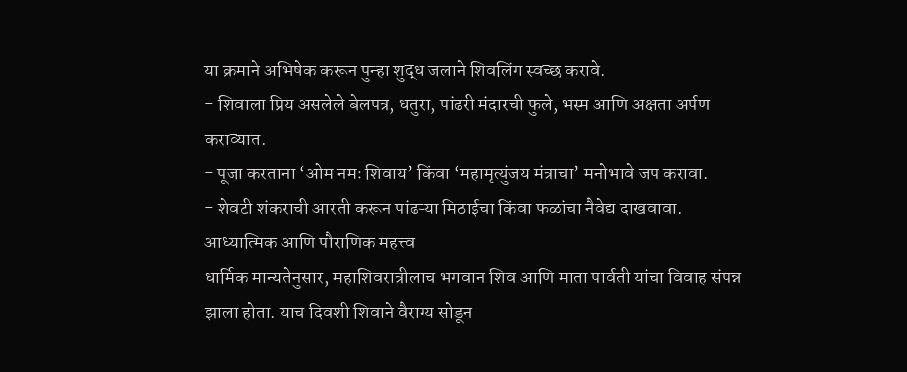या क्रमाने अभिषेक करून पुन्हा शुद्ध जलाने शिवलिंग स्वच्छ करावे.
- शिवाला प्रिय असलेले बेलपत्र, धतुरा, पांढरी मंदारची फुले, भस्म आणि अक्षता अर्पण कराव्यात.
- पूजा करताना ‘ओम नमः शिवाय’ किंवा ‘महामृत्युंजय मंत्राचा’ मनोभावे जप करावा.
- शेवटी शंकराची आरती करून पांढऱ्या मिठाईचा किंवा फळांचा नैवेद्य दाखवावा.
आध्यात्मिक आणि पौराणिक महत्त्व
धार्मिक मान्यतेनुसार, महाशिवरात्रीलाच भगवान शिव आणि माता पार्वती यांचा विवाह संपन्न झाला होता. याच दिवशी शिवाने वैराग्य सोडून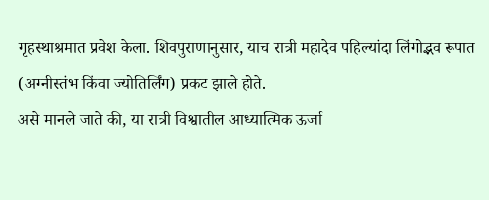गृहस्थाश्रमात प्रवेश केला. शिवपुराणानुसार, याच रात्री महादेव पहिल्यांदा लिंगोद्भव रूपात (अग्नीस्तंभ किंवा ज्योतिर्लिंग) प्रकट झाले होते.
असे मानले जाते की, या रात्री विश्वातील आध्यात्मिक ऊर्जा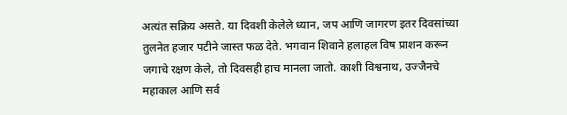अत्यंत सक्रिय असते. या दिवशी केलेले ध्यान, जप आणि जागरण इतर दिवसांच्या तुलनेत हजार पटीने जास्त फळ देते. भगवान शिवाने हलाहल विष प्राशन करून जगाचे रक्षण केले, तो दिवसही हाच मानला जातो. काशी विश्वनाथ, उज्जैनचे महाकाल आणि सर्व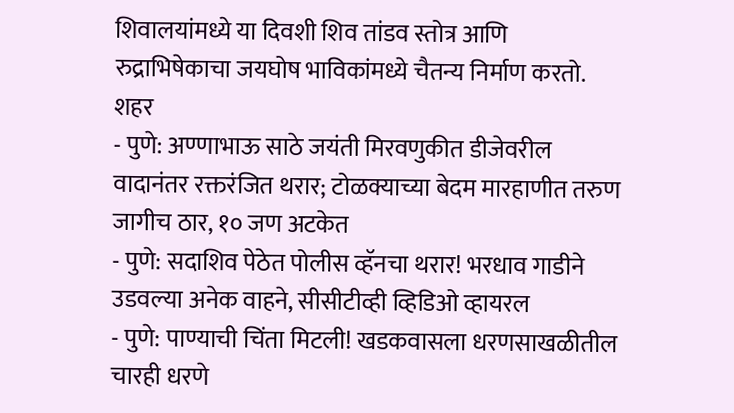शिवालयांमध्ये या दिवशी शिव तांडव स्तोत्र आणि रुद्राभिषेकाचा जयघोष भाविकांमध्ये चैतन्य निर्माण करतो.
शहर
- पुणे: अण्णाभाऊ साठे जयंती मिरवणुकीत डीजेवरील वादानंतर रक्तरंजित थरार; टोळक्याच्या बेदम मारहाणीत तरुण जागीच ठार, १० जण अटकेत
- पुणे: सदाशिव पेठेत पोलीस व्हॅनचा थरार! भरधाव गाडीने उडवल्या अनेक वाहने, सीसीटीव्ही व्हिडिओ व्हायरल
- पुणे: पाण्याची चिंता मिटली! खडकवासला धरणसाखळीतील चारही धरणे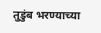तुडुंब भरण्याच्या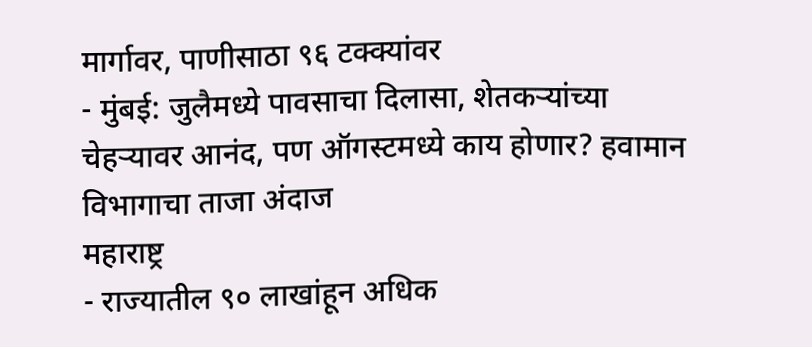मार्गावर, पाणीसाठा ९६ टक्क्यांवर
- मुंबई: जुलैमध्ये पावसाचा दिलासा, शेतकऱ्यांच्या चेहऱ्यावर आनंद, पण ऑगस्टमध्ये काय होणार? हवामान विभागाचा ताजा अंदाज
महाराष्ट्र
- राज्यातील ९० लाखांहून अधिक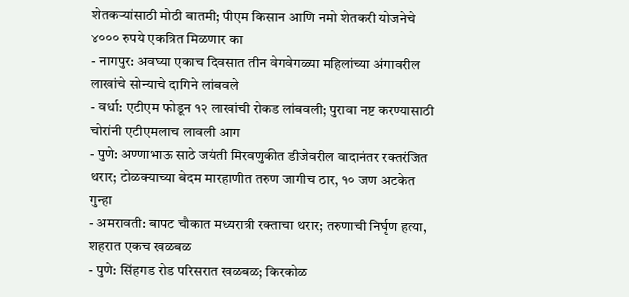शेतकऱ्यांसाठी मोठी बातमी; पीएम किसान आणि नमो शेतकरी योजनेचे ४००० रुपये एकत्रित मिळणार का
- नागपुर: अवघ्या एकाच दिवसात तीन वेगवेगळ्या महिलांच्या अंगावरील लाखांचे सोन्याचे दागिने लांबवले
- वर्धा: एटीएम फोडून १२ लाखांची रोकड लांबवली; पुरावा नष्ट करण्यासाठी चोरांनी एटीएमलाच लावली आग
- पुणे: अण्णाभाऊ साठे जयंती मिरवणुकीत डीजेवरील वादानंतर रक्तरंजित थरार; टोळक्याच्या बेदम मारहाणीत तरुण जागीच ठार, १० जण अटकेत
गुन्हा
- अमरावती: बापट चौकात मध्यरात्री रक्ताचा थरार; तरुणाची निर्घृण हत्या, शहरात एकच खळबळ
- पुणे: सिंहगड रोड परिसरात खळबळ; किरकोळ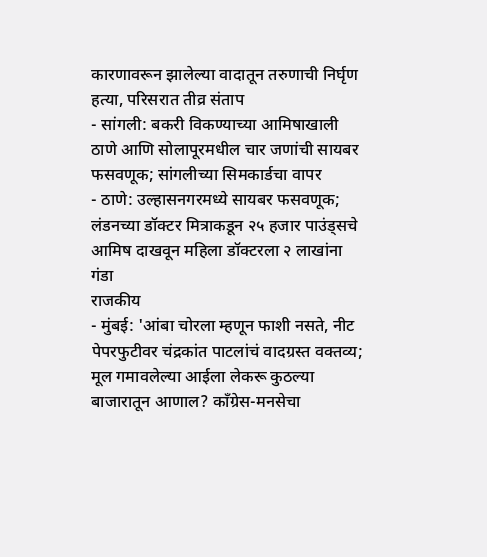कारणावरून झालेल्या वादातून तरुणाची निर्घृण हत्या, परिसरात तीव्र संताप
- सांगली: बकरी विकण्याच्या आमिषाखाली ठाणे आणि सोलापूरमधील चार जणांची सायबर फसवणूक; सांगलीच्या सिमकार्डचा वापर
- ठाणे: उल्हासनगरमध्ये सायबर फसवणूक; लंडनच्या डॉक्टर मित्राकडून २५ हजार पाउंड्सचे आमिष दाखवून महिला डॉक्टरला २ लाखांना गंडा
राजकीय
- मुंबई: 'आंबा चोरला म्हणून फाशी नसते, नीट पेपरफुटीवर चंद्रकांत पाटलांचं वादग्रस्त वक्तव्य; मूल गमावलेल्या आईला लेकरू कुठल्या बाजारातून आणाल? काँग्रेस-मनसेचा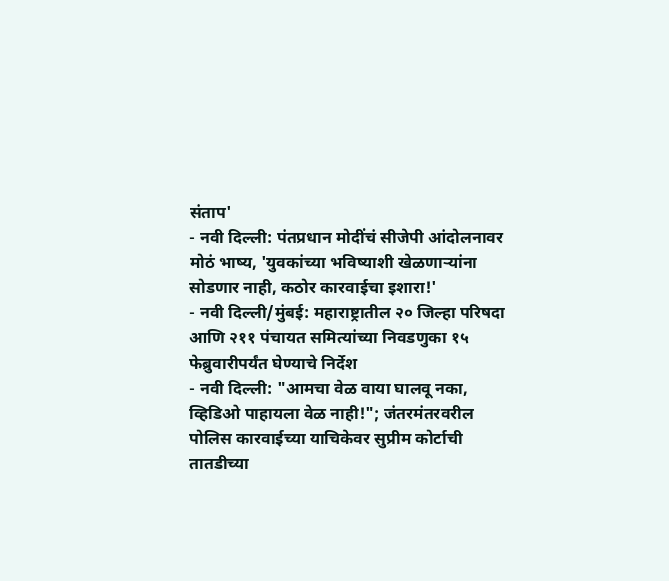संताप'
- नवी दिल्ली: पंतप्रधान मोदींचं सीजेपी आंदोलनावर मोठं भाष्य, 'युवकांच्या भविष्याशी खेळणाऱ्यांना सोडणार नाही, कठोर कारवाईचा इशारा!'
- नवी दिल्ली/मुंबई: महाराष्ट्रातील २० जिल्हा परिषदा आणि २११ पंचायत समित्यांच्या निवडणुका १५ फेब्रुवारीपर्यंत घेण्याचे निर्देश
- नवी दिल्ली: "आमचा वेळ वाया घालवू नका, व्हिडिओ पाहायला वेळ नाही!"; जंतरमंतरवरील पोलिस कारवाईच्या याचिकेवर सुप्रीम कोर्टाची तातडीच्या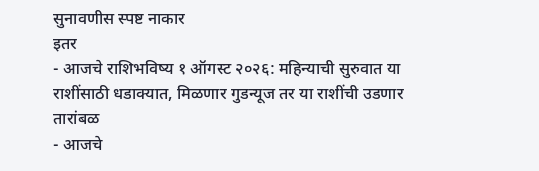सुनावणीस स्पष्ट नाकार
इतर
- आजचे राशिभविष्य १ ऑगस्ट २०२६: महिन्याची सुरुवात या राशींसाठी धडाक्यात, मिळणार गुडन्यूज तर या राशींची उडणार तारांबळ
- आजचे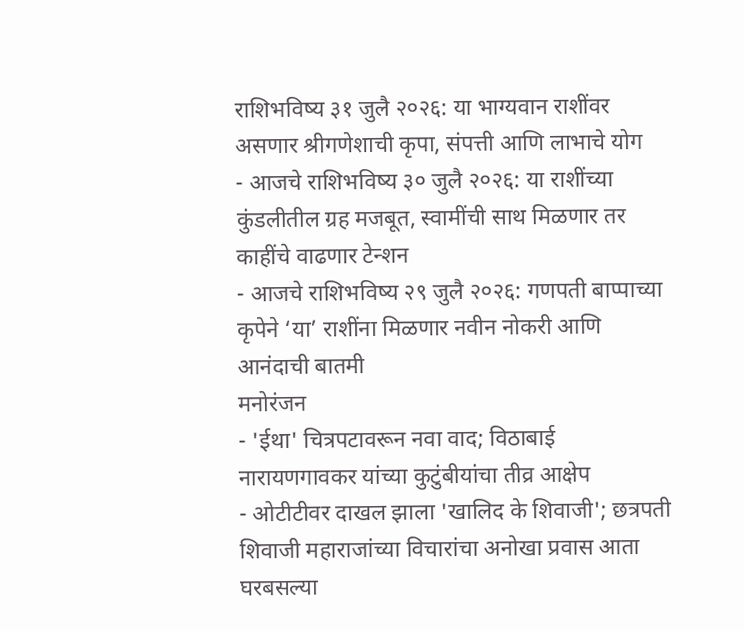राशिभविष्य ३१ जुलै २०२६: या भाग्यवान राशींवर असणार श्रीगणेशाची कृपा, संपत्ती आणि लाभाचे योग
- आजचे राशिभविष्य ३० जुलै २०२६: या राशींच्या कुंडलीतील ग्रह मजबूत, स्वामींची साथ मिळणार तर काहींचे वाढणार टेन्शन
- आजचे राशिभविष्य २९ जुलै २०२६: गणपती बाप्पाच्या कृपेने ‘या’ राशींना मिळणार नवीन नोकरी आणि आनंदाची बातमी
मनोरंजन
- 'ईथा' चित्रपटावरून नवा वाद; विठाबाई नारायणगावकर यांच्या कुटुंबीयांचा तीव्र आक्षेप
- ओटीटीवर दाखल झाला 'खालिद के शिवाजी'; छत्रपती शिवाजी महाराजांच्या विचारांचा अनोखा प्रवास आता घरबसल्या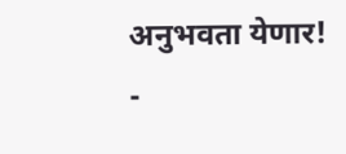अनुभवता येणार!
-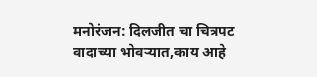मनोरंजन: दिलजीत चा चित्रपट वादाच्या भोवऱ्यात,काय आहे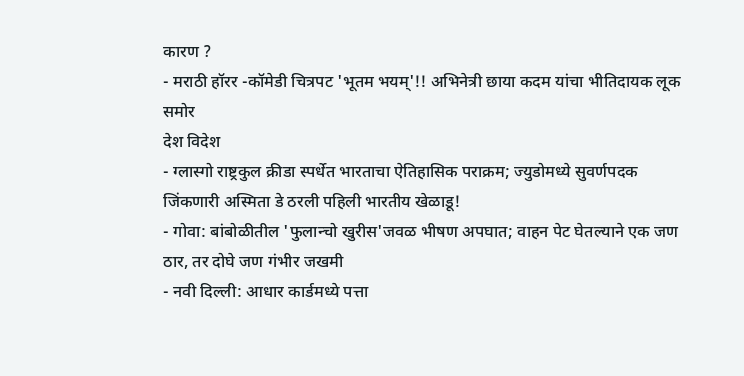कारण ?
- मराठी हॉरर -कॉमेडी चित्रपट 'भूतम भयम्'!! अभिनेत्री छाया कदम यांचा भीतिदायक लूक समोर
देश विदेश
- ग्लास्गो राष्ट्रकुल क्रीडा स्पर्धेत भारताचा ऐतिहासिक पराक्रम; ज्युडोमध्ये सुवर्णपदक जिंकणारी अस्मिता डे ठरली पहिली भारतीय खेळाडू!
- गोवा: बांबोळीतील 'फुलान्चो खुरीस'जवळ भीषण अपघात; वाहन पेट घेतल्याने एक जण ठार, तर दोघे जण गंभीर जखमी
- नवी दिल्ली: आधार कार्डमध्ये पत्ता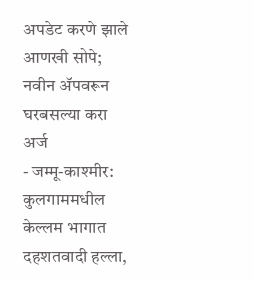अपडेट करणे झाले आणखी सोपे; नवीन ॲपवरून घरबसल्या करा अर्ज
- जम्मू-काश्मीर: कुलगाममधील केल्लम भागात दहशतवादी हल्ला,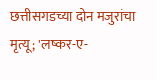छत्तीसगडच्या दोन मजुरांचा मृत्यू; 'लष्कर-ए-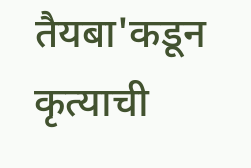तैयबा'कडून कृत्याची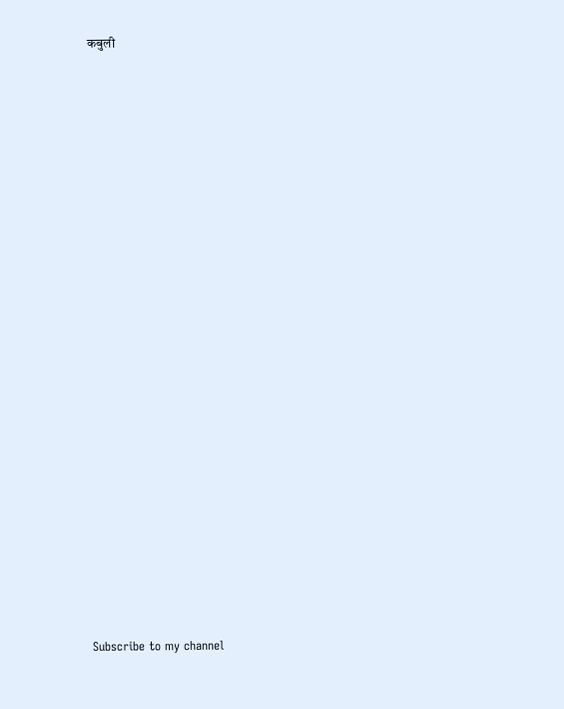कबुली




























Subscribe to my channel